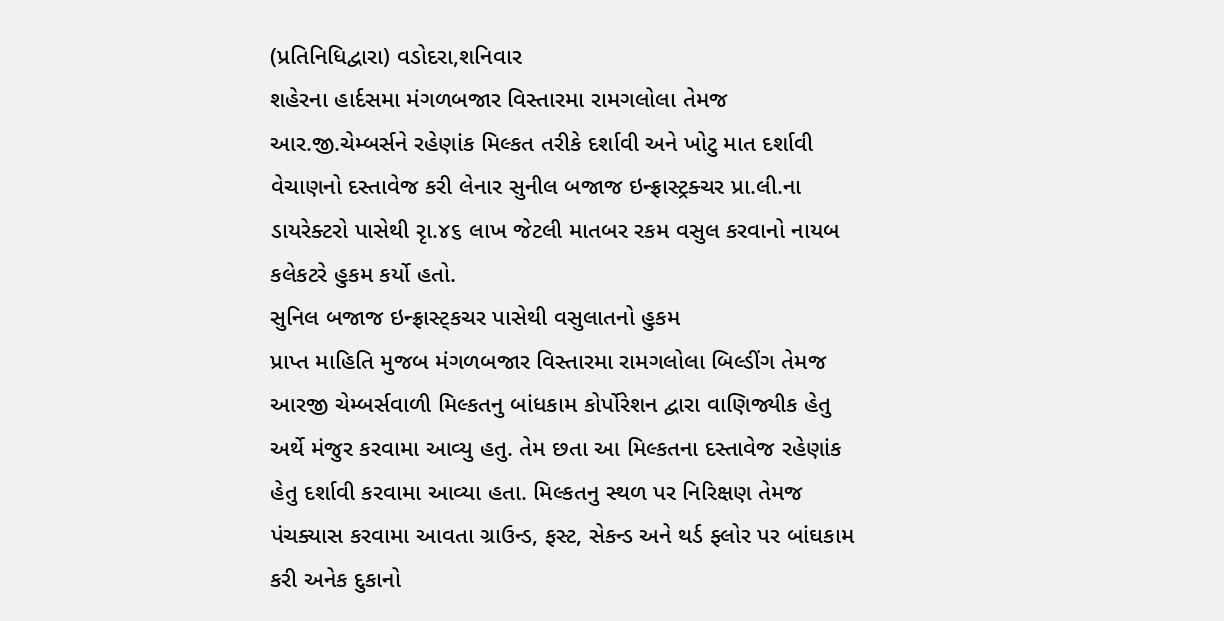(પ્રતિનિધિદ્વારા) વડોદરા,શનિવાર
શહેરના હાર્દસમા મંગળબજાર વિસ્તારમા રામગલોલા તેમજ આર.જી.ચેમ્બર્સને રહેણાંક મિલ્કત તરીકે દર્શાવી અને ખોટુ માત દર્શાવી વેચાણનો દસ્તાવેજ કરી લેનાર સુનીલ બજાજ ઇન્ફ્રાસ્ટ્રક્ચર પ્રા.લી.ના ડાયરેક્ટરો પાસેથી રૃા.૪૬ લાખ જેટલી માતબર રકમ વસુલ કરવાનો નાયબ કલેકટરે હુકમ કર્યો હતો.
સુનિલ બજાજ ઇન્ફ્રાસ્ટ્કચર પાસેથી વસુલાતનો હુકમ
પ્રાપ્ત માહિતિ મુજબ મંગળબજાર વિસ્તારમા રામગલોલા બિલ્ડીંગ તેમજ આરજી ચેમ્બર્સવાળી મિલ્કતનુ બાંધકામ કોર્પોરેશન દ્વારા વાણિજ્યીક હેતુ અર્થે મંજુર કરવામા આવ્યુ હતુ. તેમ છતા આ મિલ્કતના દસ્તાવેજ રહેણાંક હેતુ દર્શાવી કરવામા આવ્યા હતા. મિલ્કતનુ સ્થળ પર નિરિક્ષણ તેમજ પંચક્યાસ કરવામા આવતા ગ્રાઉન્ડ, ફસ્ટ, સેકન્ડ અને થર્ડ ફ્લોર પર બાંઘકામ કરી અનેક દુકાનો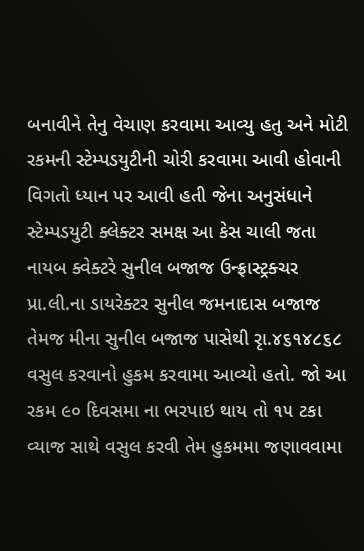બનાવીને તેનુ વેચાણ કરવામા આવ્યુ હતુ અને મોટી રકમની સ્ટેમ્પડયુટીની ચોરી કરવામા આવી હોવાની વિગતો ધ્યાન પર આવી હતી જેના અનુસંધાને સ્ટેમ્પડયુટી ક્લેક્ટર સમક્ષ આ કેસ ચાલી જતા નાયબ ક્વેક્ટરે સુનીલ બજાજ ઉન્ફ્રાસ્ટ્રક્ચર પ્રા.લી.ના ડાયરેક્ટર સુનીલ જમનાદાસ બજાજ તેમજ મીના સુનીલ બજાજ પાસેથી રૃા.૪૬૧૪૮૬૮ વસુલ કરવાનો હુકમ કરવામા આવ્યો હતો. જો આ રકમ ૯૦ દિવસમા ના ભરપાઇ થાય તો ૧૫ ટકા વ્યાજ સાથે વસુલ કરવી તેમ હુકમમા જણાવવામા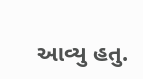આવ્યુ હતુ.